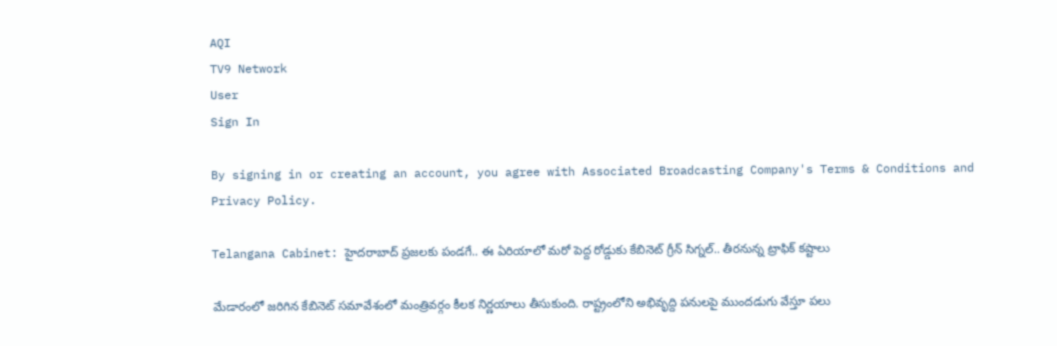AQI
TV9 Network
User
Sign In

By signing in or creating an account, you agree with Associated Broadcasting Company's Terms & Conditions and Privacy Policy.

Telangana Cabinet: హైదరాబాద్ ప్రజలకు పండగే.. ఈ ఏరియాలో మరో పెద్ద రోడ్డుకు కేబినెట్ గ్రీన్ సిగ్నల్.. తీరనున్న ట్రాఫిక్ కష్టాలు

మేడారంలో జరిగిన కేబినెట్ సమావేశంలో మంత్రివర్గం కీలక నిర్ణయాలు తీసుకుంది. రాష్ట్రంలోని అభివృద్ది పనులపై ముందడుగు వేస్తూ పలు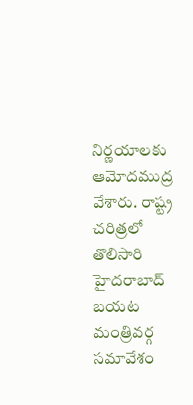నిర్ణయాలకు ఆమోదముద్ర వేశారు. రాష్ట్ర చరిత్రలో తొలిసారి హైదరాబాద్ బయట మంత్రివర్గ సమావేశం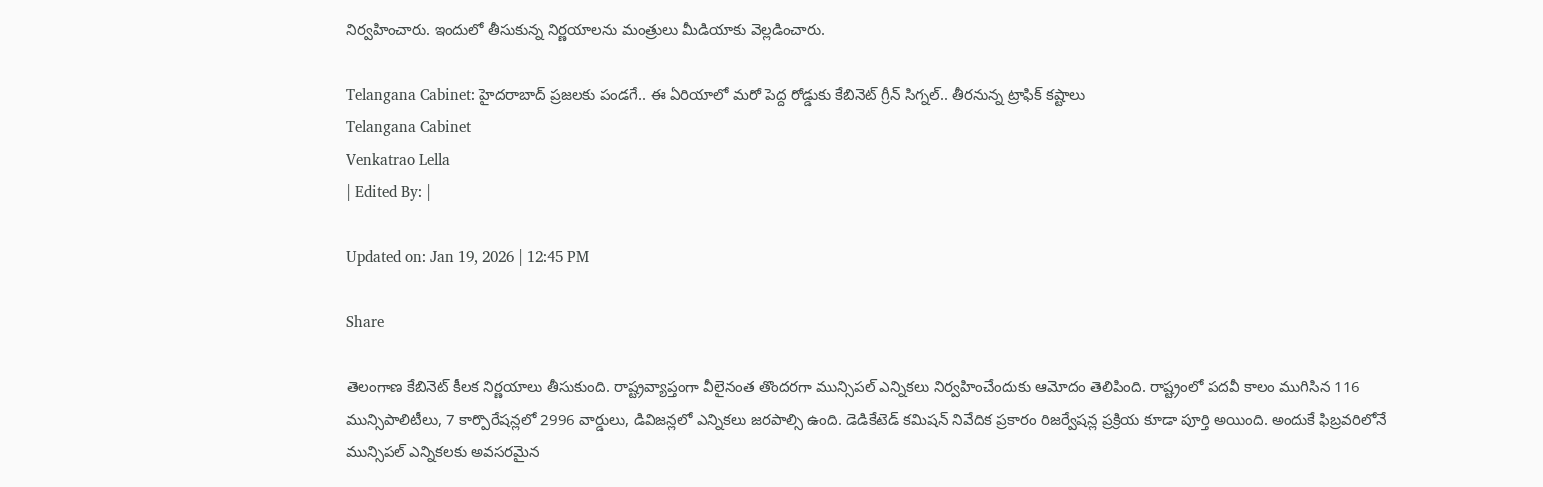నిర్వహించారు. ఇందులో తీసుకున్న నిర్ణయాలను మంత్రులు మీడియాకు వెల్లడించారు.

Telangana Cabinet: హైదరాబాద్ ప్రజలకు పండగే.. ఈ ఏరియాలో మరో పెద్ద రోడ్డుకు కేబినెట్ గ్రీన్ సిగ్నల్.. తీరనున్న ట్రాఫిక్ కష్టాలు
Telangana Cabinet
Venkatrao Lella
| Edited By: |

Updated on: Jan 19, 2026 | 12:45 PM

Share

తెలంగాణ కేబినెట్ కీలక నిర్ణయాలు తీసుకుంది. రాష్ట్రవ్యాప్తంగా వీలైనంత తొందరగా మున్సిపల్ ఎన్నికలు నిర్వహించేందుకు ఆమోదం తెలిపింది. రాష్ట్రంలో పదవీ కాలం ముగిసిన 116 మున్సిపాలిటీలు, 7 కార్పొరేషన్లలో 2996 వార్డులు, డివిజన్లలో ఎన్నికలు జరపాల్సి ఉంది. డెడికేటెడ్ కమిషన్ నివేదిక ప్రకారం రిజర్వేషన్ల ప్రక్రియ కూడా పూర్తి అయింది. అందుకే ఫిబ్రవరిలోనే మున్సిపల్ ఎన్నికలకు అవసరమైన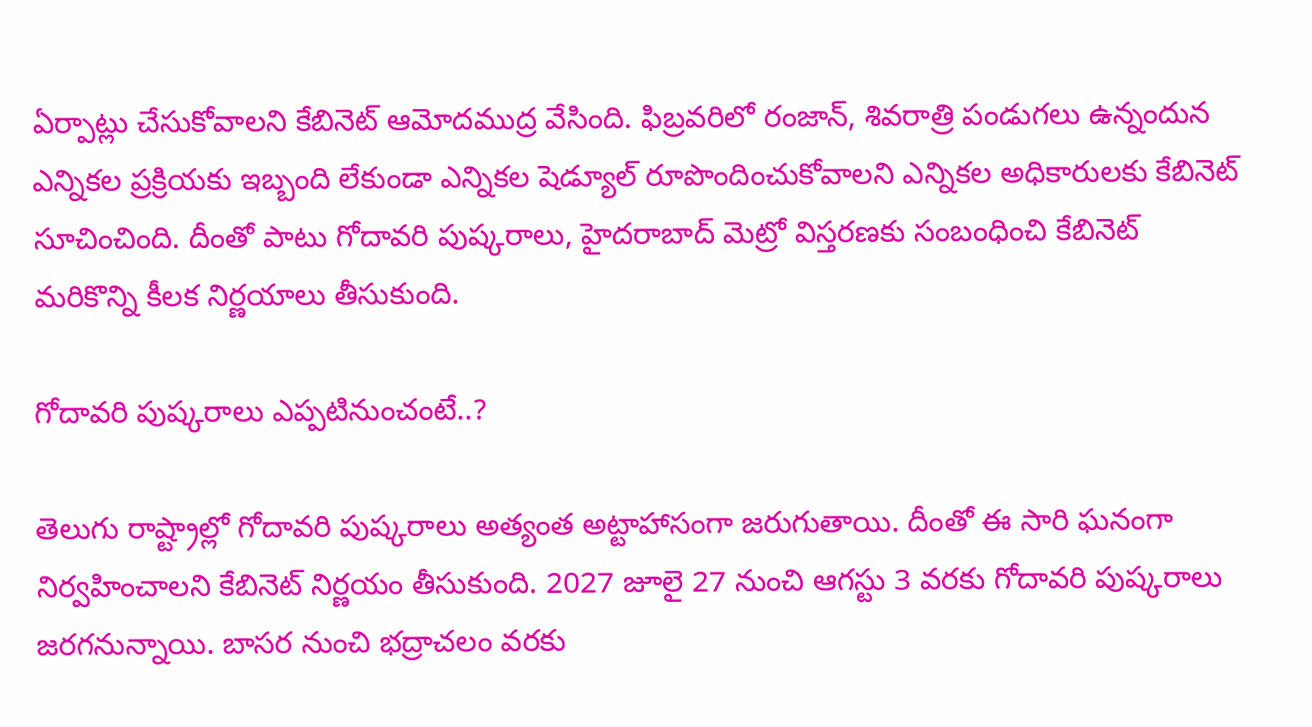ఏర్పాట్లు చేసుకోవాలని కేబినెట్ ఆమోదముద్ర వేసింది. ఫిబ్రవరిలో రంజాన్, శివరాత్రి పండుగలు ఉన్నందున ఎన్నికల ప్రక్రియకు ఇబ్బంది లేకుండా ఎన్నికల షెడ్యూల్ రూపొందించుకోవాలని ఎన్నికల అధికారులకు కేబినెట్ సూచించింది. దీంతో పాటు గోదావరి పుష్కరాలు, హైదరాబాద్ మెట్రో విస్తరణకు సంబంధించి కేబినెట్ మరికొన్ని కీలక నిర్ణయాలు తీసుకుంది.

గోదావరి పుష్కరాలు ఎప్పటినుంచంటే..?

తెలుగు రాష్ట్రాల్లో గోదావరి పుష్కరాలు అత్యంత అట్టాహాసంగా జరుగుతాయి. దీంతో ఈ సారి ఘనంగా నిర్వహించాలని కేబినెట్ నిర్ణయం తీసుకుంది. 2027 జూలై 27 నుంచి ఆగస్టు 3 వరకు గోదావరి పుష్కరాలు జరగనున్నాయి. బాసర నుంచి భద్రాచలం వరకు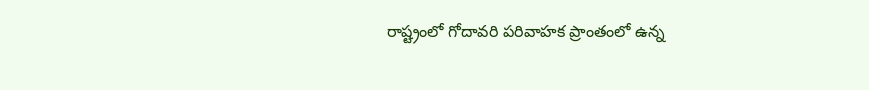రాష్ట్రంలో గోదావరి పరివాహక ప్రాంతంలో ఉన్న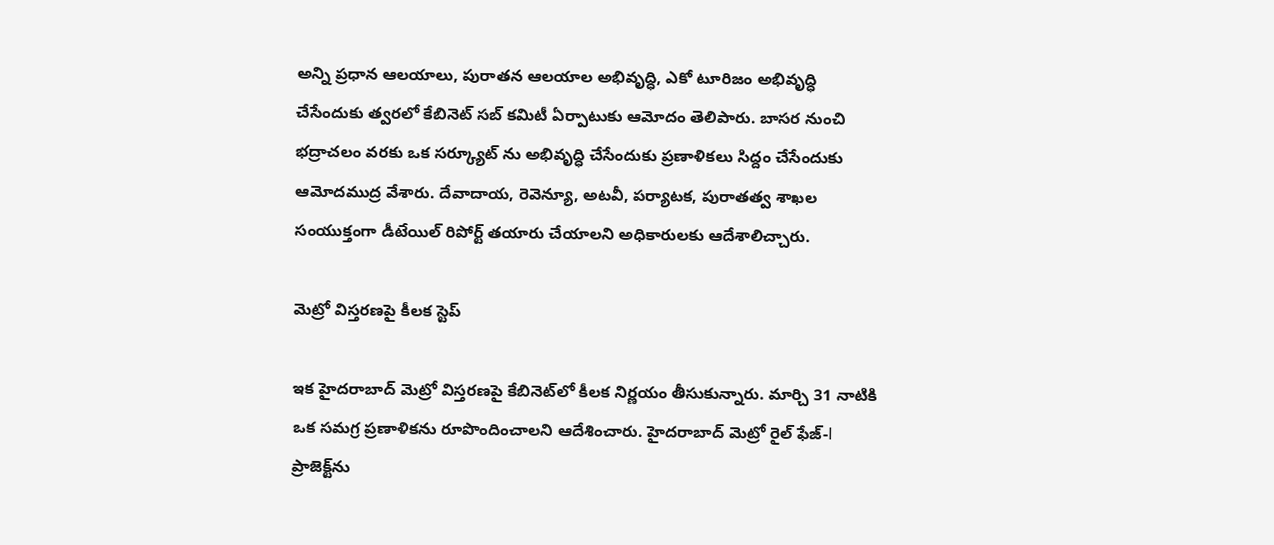అన్ని ప్రధాన ఆలయాలు, పురాతన ఆలయాల అభివృద్ధి, ఎకో టూరిజం అభివృద్ధి చేసేందుకు త్వరలో కేబినెట్ సబ్ కమిటీ ఏర్పాటుకు ఆమోదం తెలిపారు. బాసర నుంచి భద్రాచలం వరకు ఒక సర్క్యూట్ ను అభివృద్ధి చేసేందుకు ప్రణాళికలు సిద్దం చేసేందుకు ఆమోదముద్ర వేశారు. దేవాదాయ, రెవెన్యూ, అటవీ, పర్యాటక, పురాతత్వ శాఖల సంయుక్తంగా డీటేయిల్ రిపోర్ట్ తయారు చేయాలని అధికారులకు ఆదేశాలిచ్చారు.

మెట్రో విస్తరణపై కీలక స్టెప్

ఇక హైదరాబాద్ మెట్రో విస్తరణపై కేబినెట్‌లో కీలక నిర్ణయం తీసుకున్నారు. మార్చి 31 నాటికి ఒక సమగ్ర ప్రణాళికను రూపొందించాలని ఆదేశించారు. హైదరాబాద్ మెట్రో రైల్ ఫేజ్-I ప్రాజెక్ట్‌ను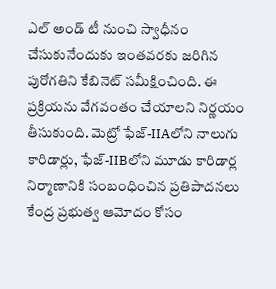ఎల్ అండ్ టీ నుంచి స్వాధీనం చేసుకునేందుకు ఇంతవరకు జరిగిన పురోగతిని కేబినెట్ సమీక్షించింది. ఈ ప్రక్రియను వేగవంతం చేయాలని నిర్ణయం తీసుకుంది. మెట్రో ఫేజ్-IIAలోని నాలుగు కారిడార్లు, ఫేజ్-IIBలోని మూడు కారిడార్ల నిర్మాణానికి సంబంధించిన ప్రతిపాదనలు కేంద్ర ప్రభుత్వ ఆమోదం కోసం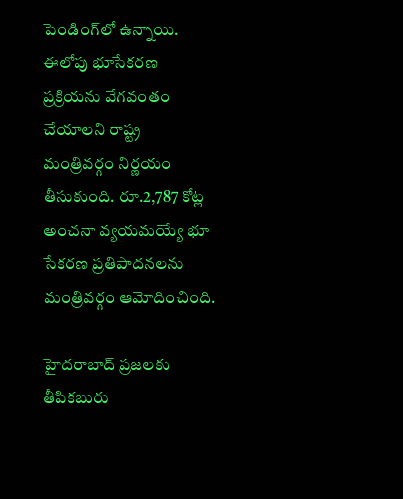పెండింగ్‌లో ఉన్నాయి. ఈలోపు భూసేకరణ ప్రక్రియను వేగవంతం చేయాలని రాష్ట్ర మంత్రివర్గం నిర్ణయం తీసుకుంది. రూ.2,787 కోట్ల అంచనా వ్యయమయ్యే భూ సేకరణ ప్రతిపాదనలను మంత్రివర్గం ఆమోదించింది.

హైదరాబాద్ ప్రజలకు తీపికబురు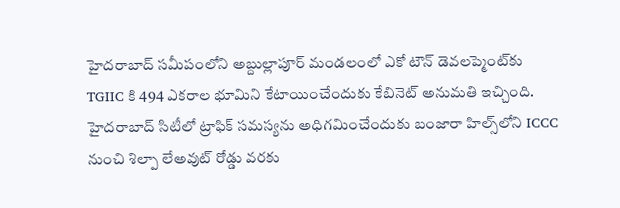హైదరాబాద్ సమీపంలోని అబ్దుల్లాపూర్ మండలంలో ఎకో టౌన్ డెవలప్మెంట్‌కు TGIIC కి 494 ఎకరాల భూమిని కేటాయించేందుకు కేబినెట్ అనుమతి ఇచ్చింది. హైదరాబాద్ సిటీలో ట్రాఫిక్ సమస్యను అధిగమించేందుకు బంజారా హిల్స్‌లోని ICCC నుంచి శిల్పా లేఅవుట్ రోడ్డు వరకు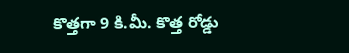కొత్తగా 9 కి.మీ. కొత్త రోడ్డు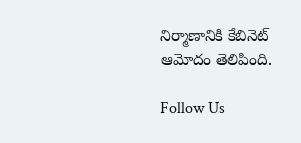నిర్మాణానికి కేబినెట్ ఆమోదం తెలిపింది.

Follow Us